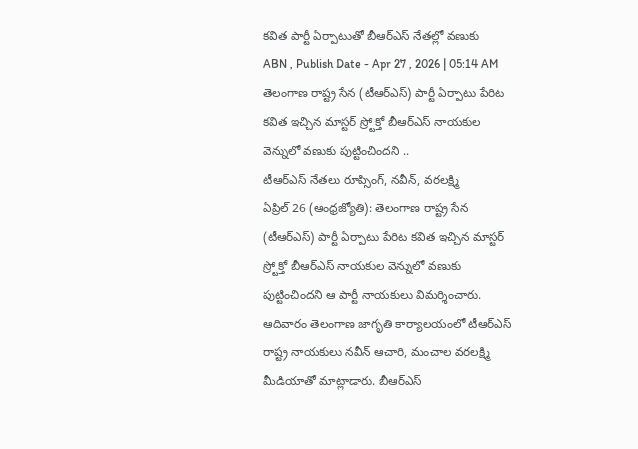కవిత పార్టీ ఏర్పాటుతో బీఆర్ఎస్ నేతల్లో వణుకు
ABN , Publish Date - Apr 27 , 2026 | 05:14 AM
తెలంగాణ రాష్ట్ర సేన (టీఆర్ఎస్) పార్టీ ఏర్పాటు పేరిట కవిత ఇచ్చిన మాస్టర్ స్ర్టోక్తో బీఆర్ఎస్ నాయకుల వెన్నులో వణుకు పుట్టించిందని ..
టీఆర్ఎస్ నేతలు రూప్సింగ్, నవీన్, వరలక్ష్మి
ఏప్రిల్ 26 (ఆంధ్రజ్యోతి): తెలంగాణ రాష్ట్ర సేన (టీఆర్ఎస్) పార్టీ ఏర్పాటు పేరిట కవిత ఇచ్చిన మాస్టర్ స్ర్టోక్తో బీఆర్ఎస్ నాయకుల వెన్నులో వణుకు పుట్టించిందని ఆ పార్టీ నాయకులు విమర్శించారు. ఆదివారం తెలంగాణ జాగృతి కార్యాలయంలో టీఆర్ఎస్ రాష్ట్ర నాయకులు నవీన్ ఆచారి, మంచాల వరలక్ష్మి మీడియాతో మాట్లాడారు. బీఆర్ఎస్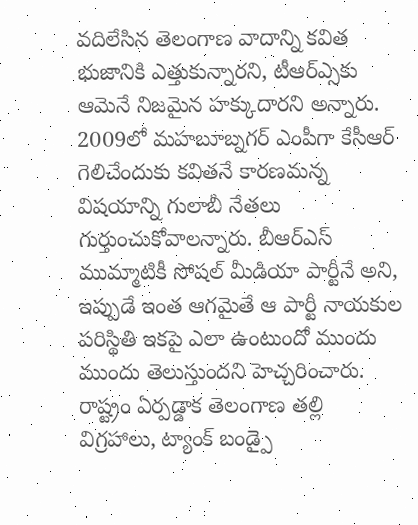వదిలేసిన తెలంగాణ వాదాన్ని కవిత భుజానికి ఎత్తుకున్నారని, టీఆర్ఎ్సకు ఆమెనే నిజమైన హక్కుదారని అన్నారు. 2009లో మహబూబ్నగర్ ఎంపీగా కేసీఆర్ గెలిచేందుకు కవితనే కారణమన్న విషయాన్ని గులాబీ నేతలు గుర్తుంచుకోవాలన్నారు. బీఆర్ఎస్ ముమ్మాటికీ సోషల్ మీడియా పార్టీనే అని, ఇప్పుడే ఇంత ఆగమైతే ఆ పార్టీ నాయకుల పరిస్థితి ఇకపై ఎలా ఉంటుందో ముందు ముందు తెలుస్తుందని హెచ్చరించారు. రాష్ట్రం ఏర్పడ్డాక తెలంగాణ తల్లి విగ్రహాలు, ట్యాంక్ బండ్పై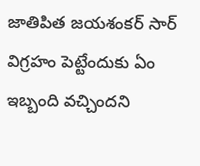జాతిపిత జయశంకర్ సార్ విగ్రహం పెట్టేందుకు ఏం ఇబ్బంది వచ్చిందని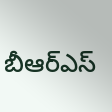బీఆర్ఎస్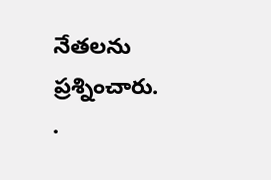నేతలను ప్రశ్నించారు. .